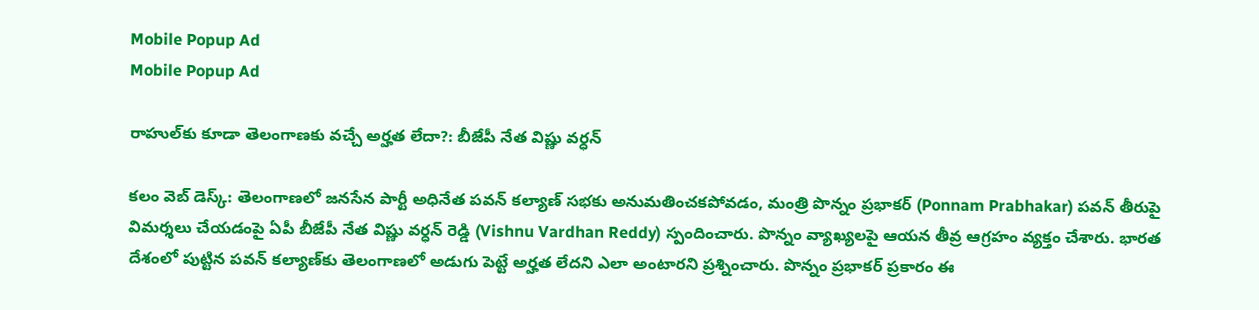Mobile Popup Ad
Mobile Popup Ad

రాహుల్‌కు కూడా తెలంగాణ‌కు వ‌చ్చే అర్హ‌త లేదా?: బీజేపీ నేత విష్ణు వ‌ర్ధ‌న్‌

క‌లం వెబ్ డెస్క్: తెలంగాణ‌లో జ‌న‌సేన పార్టీ అధినేత ప‌వ‌న్ కల్యాణ్‌ స‌భ‌కు అనుమ‌తించ‌క‌పోవ‌డం, మంత్రి పొన్నం ప్ర‌భాక‌ర్ (Ponnam Prabhakar) ప‌వ‌న్ తీరుపై విమ‌ర్శ‌లు చేయ‌డంపై ఏపీ బీజేపీ నేత విష్ణు వ‌ర్ధ‌న్ రెడ్డి (Vishnu Vardhan Reddy) స్పందించారు. పొన్నం వ్యాఖ్య‌ల‌పై ఆయ‌న తీవ్ర ఆగ్ర‌హం వ్య‌క్తం చేశారు. భార‌త దేశంలో పుట్టిన ప‌వ‌న్ క‌ల్యాణ్‌కు తెలంగాణలో అడుగు పెట్టే అర్హ‌త లేద‌ని ఎలా అంటార‌ని ప్ర‌శ్నించారు. పొన్నం ప్ర‌భాక‌ర్ ప్ర‌కారం ఈ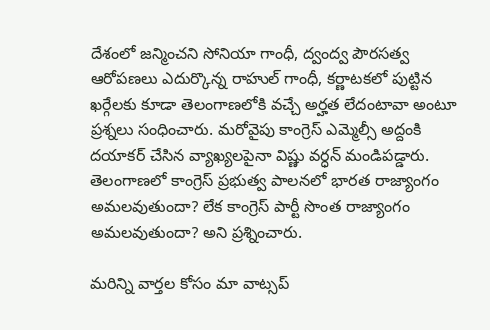దేశంలో జ‌న్మించ‌ని సోనియా గాంధీ, ద్వంద్వ పౌర‌స‌త్వ ఆరోప‌ణ‌లు ఎదుర్కొన్న రాహుల్ గాంధీ, క‌ర్ణాట‌క‌లో పుట్టిన ఖ‌ర్గేల‌కు కూడా తెలంగాణ‌లోకి వ‌చ్చే అర్హ‌త లేదంటావా అంటూ ప్ర‌శ్న‌లు సంధించారు. మ‌రోవైపు కాంగ్రెస్ ఎమ్మెల్సీ అద్దంకి ద‌యాక‌ర్ చేసిన వ్యాఖ్య‌ల‌పైనా విష్ణు వ‌ర్ధ‌న్ మండిప‌డ్డారు. తెలంగాణలో కాంగ్రెస్ ప్ర‌భుత్వ పాల‌న‌లో భారత రాజ్యాంగం అమ‌ల‌వుతుందా? లేక‌ కాంగ్రెస్ పార్టీ సొంత‌ రాజ్యాంగం అమల‌వుతుందా? అని ప్ర‌శ్నించారు.

మ‌రిన్ని వార్త‌ల కోసం మా వాట్స‌ప్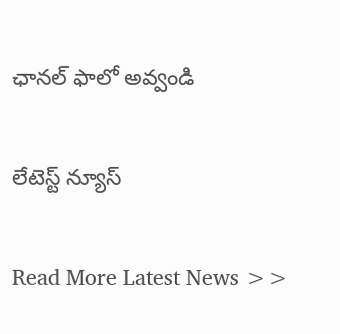ఛాన‌ల్ ఫాలో అవ్వండి

లేటెస్ట్ న్యూస్‌

Read More Latest News >>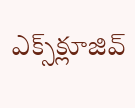ఎక్స్‌క్లూజివ్‌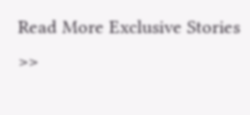Read More Exclusive Stories >>